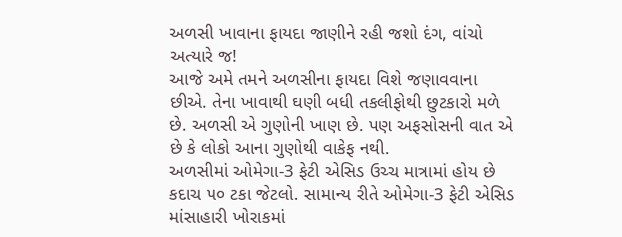અળસી ખાવાના ફાયદા જાણીને રહી જશો દંગ, વાંચો અત્યારે જ!
આજે અમે તમને અળસીના ફાયદા વિશે જણાવવાના છીએ. તેના ખાવાથી ઘણી બધી તકલીફોથી છુટકારો મળે છે. અળસી એ ગુણોની ખાણ છે. પણ અફસોસની વાત એ છે કે લોકો આના ગુણોથી વાકેફ નથી.
અળસીમાં ઓમેગા-3 ફેટી એસિડ ઉચ્ચ માત્રામાં હોય છે કદાચ ૫૦ ટકા જેટલો. સામાન્ય રીતે ઓમેગા-3 ફેટી એસિડ માંસાહારી ખોરાકમાં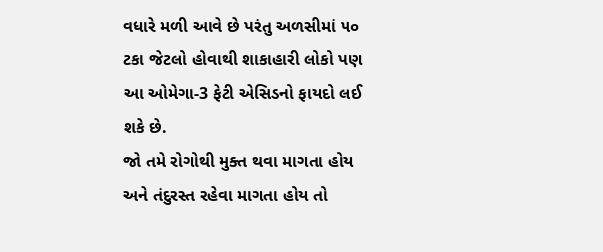વધારે મળી આવે છે પરંતુ અળસીમાં ૫૦ ટકા જેટલો હોવાથી શાકાહારી લોકો પણ આ ઓમેગા-3 ફેટી એસિડનો ફાયદો લઈ શકે છે.
જો તમે રોગોથી મુક્ત થવા માગતા હોય અને તંદુરસ્ત રહેવા માગતા હોય તો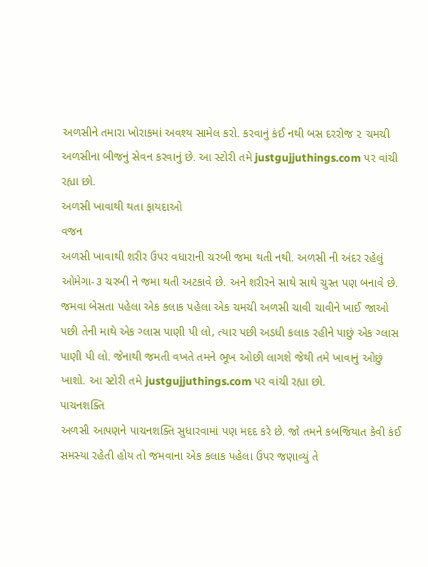અળસીને તમારા ખોરાકમાં અવશ્ય સામેલ કરો. કરવાનું કંઈ નથી બસ દરરોજ ૨ ચમચી અળસીના બીજનું સેવન કરવાનું છે. આ સ્ટોરી તમે justgujjuthings.com પર વાંચી રહ્યા છો.
અળસી ખાવાથી થતા ફાયદાઓ
વજન
અળસી ખાવાથી શરીર ઉપર વધારાની ચરબી જમા થતી નથી. અળસી ની અંદર રહેલું ઓમેગા-૩ ચરબી ને જમા થતી અટકાવે છે. અને શરીરને સાથે સાથે ચુસ્ત પણ બનાવે છે. જમવા બેસતા પહેલા એક કલાક પહેલા એક ચમચી અળસી ચાવી ચાવીને ખાઈ જાઓ પછી તેની માથે એક ગ્લાસ પાણી પી લો, ત્યાર પછી અડધી કલાક રહીને પાછું એક ગ્લાસ પાણી પી લો. જેનાથી જમતી વખતે તમને ભૂખ ઓછી લાગશે જેથી તમે ખાવાનું ઓછું ખાશો. આ સ્ટોરી તમે justgujjuthings.com પર વાંચી રહ્યા છો.
પાચનશક્તિ
અળસી આપણને પાચનશક્તિ સુધારવામાં પણ મદદ કરે છે. જો તમને કબજિયાત કેવી કંઈ સમસ્યા રહેતી હોય તો જમવાના એક કલાક પહેલા ઉપર જણાવ્યું તે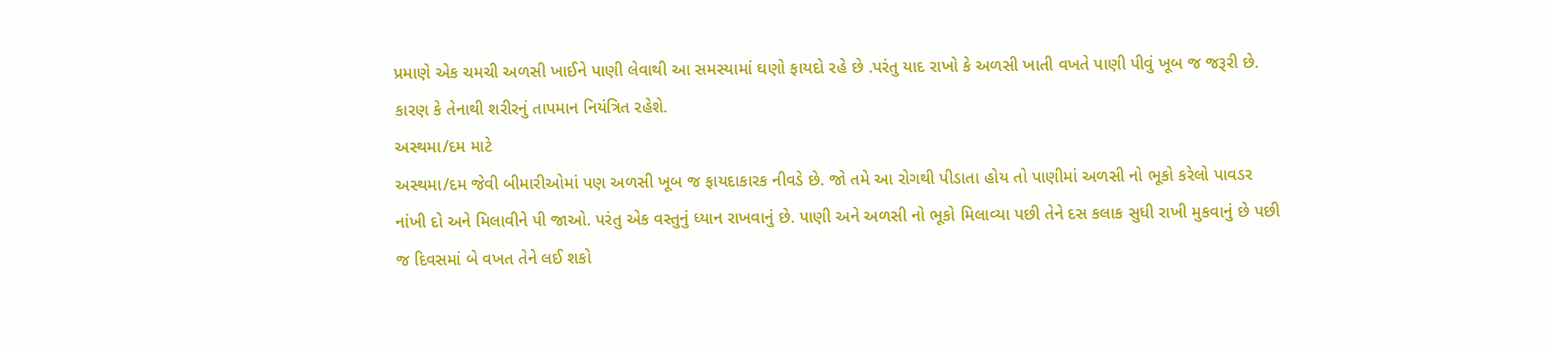પ્રમાણે એક ચમચી અળસી ખાઈને પાણી લેવાથી આ સમસ્યામાં ઘણો ફાયદો રહે છે .પરંતુ યાદ રાખો કે અળસી ખાતી વખતે પાણી પીવું ખૂબ જ જરૂરી છે. કારણ કે તેનાથી શરીરનું તાપમાન નિયંત્રિત રહેશે.
અસ્થમા/દમ માટે
અસ્થમા/દમ જેવી બીમારીઓમાં પણ અળસી ખૂબ જ ફાયદાકારક નીવડે છે. જો તમે આ રોગથી પીડાતા હોય તો પાણીમાં અળસી નો ભૂકો કરેલો પાવડર નાંખી દો અને મિલાવીને પી જાઓ. પરંતુ એક વસ્તુનું ધ્યાન રાખવાનું છે. પાણી અને અળસી નો ભૂકો મિલાવ્યા પછી તેને દસ કલાક સુધી રાખી મુકવાનું છે પછી જ દિવસમાં બે વખત તેને લઈ શકો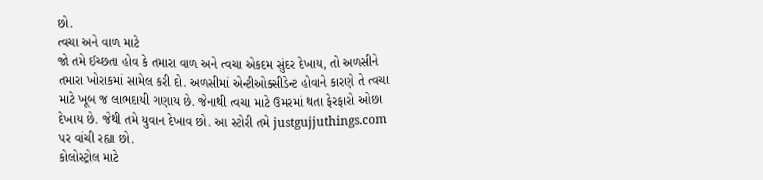છો.
ત્વચા અને વાળ માટે
જો તમે ઈચ્છતા હોવ કે તમારા વાળ અને ત્વચા એકદમ સુંદર દેખાય, તો અળસીને તમારા ખોરાકમાં સામેલ કરી દો. અળસીમાં એન્ટીઓક્સીડેન્ટ હોવાને કારણે તે ત્વચા માટે ખૂબ જ લાભદાયી ગણાય છે. જેનાથી ત્વચા માટે ઉમરમાં થતા ફેરફારો ઓછા દેખાય છે. જેથી તમે યુવાન દેખાવ છો. આ સ્ટોરી તમે justgujjuthings.com પર વાંચી રહ્યા છો.
કોલોસ્ટ્રોલ માટે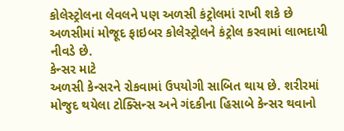કોલેસ્ટ્રોલના લેવલને પણ અળસી કંટ્રોલમાં રાખી શકે છે અળસીમાં મોજૂદ ફાઇબર કોલેસ્ટ્રોલને કંટ્રોલ કરવામાં લાભદાયી નીવડે છે.
કેન્સર માટે
અળસી કેન્સરને રોકવામાં ઉપયોગી સાબિત થાય છે. શરીરમાં મોજુદ થયેલા ટોક્સિન્સ અને ગંદકીના હિસાબે કેન્સર થવાનો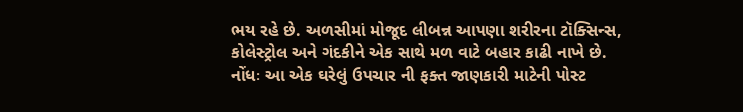ભય રહે છે. અળસીમાં મોજૂદ લીબન્ન આપણા શરીરના ટૉક્સિન્સ, કોલેસ્ટ્રોલ અને ગંદકીને એક સાથે મળ વાટે બહાર કાઢી નાખે છે.
નોંધઃ આ એક ઘરેલું ઉપચાર ની ફક્ત જાણકારી માટેની પોસ્ટ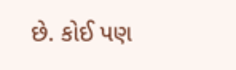છે. કોઈ પણ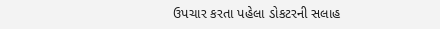ઉપચાર કરતા પહેલા ડોકટરની સલાહ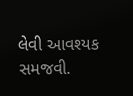લેવી આવશ્યક સમજવી.